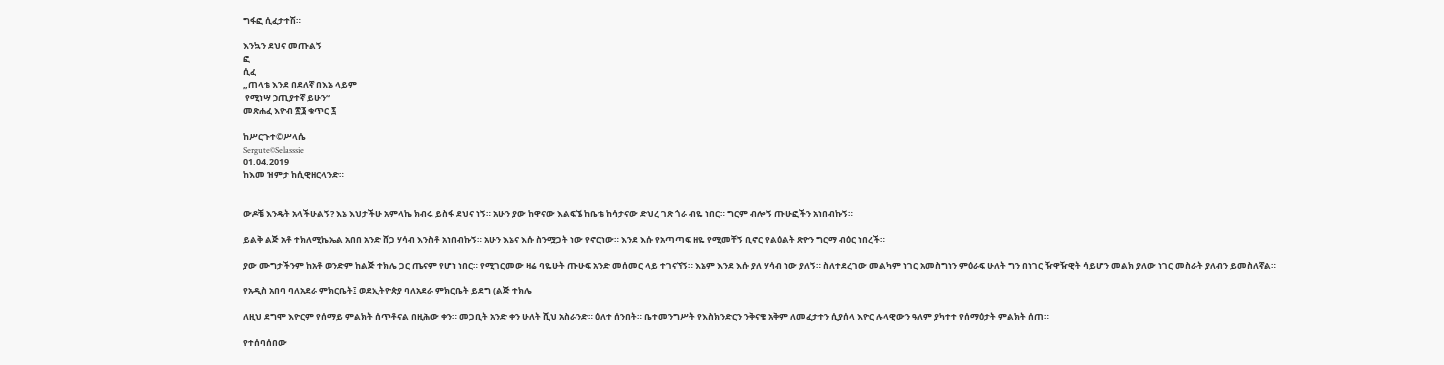ግፋፎ ሲፈታተሽ።

እንኳን ደህና መጡልኝ
ፎ
ሲፈ
„ጠላቴ እንደ በደለኛ በእኔ ላይም
 የሚነሣ ኃጢያተኛ ይሁን“
መጽሐፈ እዮብ ፳፮ ቁጥር ፯

ከሥርጉተ©ሥላሴ
Sergute©Selasssie
01.04.2019
ከእመ ዝምታ ከሲዊዘርላንድ።


ውዶቼ እንዴት አላችሁልኝ? እኔ እህታችሁ አምላኬ ክብሩ ይስፋ ደህና ነኝ። አሁን ያው ከዋናው እልፍኜ ከቤቴ ከሳታናው ድህረ ገጽ ጎራ ብዬ ነበር። ግርም ብሎኝ ጡሁፎችን አነበብኩኝ።

ይልቅ ልጅ አቶ ተክለሚኬኤል አበበ አንድ ሸጋ ሃሳብ እንስቶ አነበብኩኝ። አሁን እኔና እሱ ስንሟጋት ነው የኖርነው። እንደ እሱ የአጣጣፍ ዘዬ የሚመቸኝ ቢኖር የልዕልት ጽዮን ግርማ ብዕር ነበረች።

ያው ሙግታችንም ከአቶ ወንድም ከልጅ ተክሌ ጋር ጤናም የሆነ ነበር። የሚገርመው ዛሬ ባዬሁት ጡሁፍ አንድ መሰመር ላይ ተገናኘኝ። እኔም እንደ እሱ ያለ ሃሳብ ነው ያለኝ። ስለተደረገው መልካም ነገር አመስግነን ምዕራፍ ሁለት ግን በነገር ዥዋዥዊት ሳይሆን መልክ ያለው ነገር መስራት ያለብን ይመስለኛል።

የአዲስ አበባ ባለአደራ ምክርቤት፤ ወደኢትዮጵያ ባለአደራ ምክርቤት ይደግ (ልጅ ተክሌ

ለዚህ ደግሞ እዮርም የሰማይ ምልክት ሰጥቶናል በዚሕው ቀን። መጋቢት አንድ ቀን ሁለት ሺህ አስራንድ። ዕለተ ሰንበት። ቤተመንግሥት የእስክንድርን ንቅናቄ አቅም ለመፈታተን ሲያሰላ እዮር ሉላዊውን ዓለም ያካተተ የሰማዕታት ምልክት ሰጠ።

የተሰባሰበው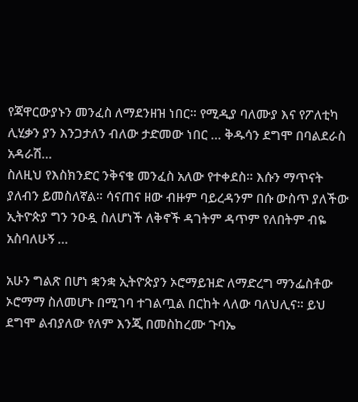የጃዋርውያኑን መንፈስ ለማደንዘዝ ነበር። የሚዲያ ባለሙያ እና የፖለቲካ ሊሂቃን ያን እንጋታለን ብለው ታድመው ነበር … ቅዱሳን ደግሞ በባልደራስ አዳራሽ…
ስለዚህ የእስክንድር ንቅናቄ መንፈስ አለው የተቀደስ። እሱን ማጥናት ያለብን ይመስለኛል። ሳናጠና ዘው ብዙም ባይረዳንም በሱ ውስጥ ያለችው ኢትዮጵያ ግን ንዑዷ ስለሆነች ለቅኖች ዳገትም ዳጥም የለበትም ብዬ አስባለሁኝ …

አሁን ግልጽ በሆነ ቋንቋ ኢትዮጵያን ኦሮማይዝድ ለማድረግ ማንፌስቶው ኦሮማማ ስለመሆኑ በሚገባ ተገልጧል በርከት ላለው ባለህሊና። ይህ ደግሞ ልብያለው የለም እንጂ በመስከረሙ ጉባኤ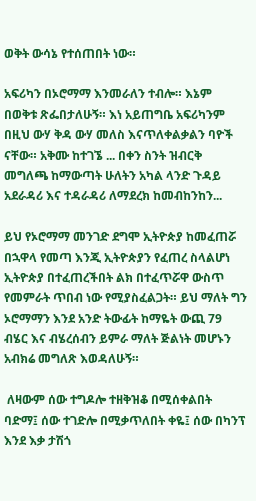ወቅት ውሳኔ የተሰጠበት ነው።

አፍሪካን በኦሮማማ እንመራለን ተብሎ። እኔም በወቅቱ ጽፌበታለሁኝ። እነ አይጠግቤ አፍሪካንም በዚህ ውሃ ቅዳ ውሃ መለስ እናጥለቀልቃልን ባዮች ናቸው። አቅሙ ከተገኜ ... በቀን ስንት ዝብርቅ መግለጫ ከማውጣት ሁለትን አካል ላንድ ጉዳይ አደራዳሪ እና ተዳራዳሪ ለማደረክ ከመብከንከን...

ይህ የኦሮማማ መንገድ ደግሞ ኢትዮጵያ ከመፈጠሯ በኋዋላ የመጣ እንጂ ኢትዮጵያን የፈጠረ ስላልሆነ ኢትዮጵያ በተፈጠረችበት ልክ በተፈጥሯዋ ውስጥ የመምራት ጥበብ ነው የሚያስፈልጋት። ይህ ማለት ግን ኦሮማማን እንደ አንድ ትውፊት ከማዬት ውጪ 79 ብሄር እና ብሄረሰብን ይምራ ማለት ጅልነት መሆኑን አብክሬ መግለጽ እወዳለሁኝ።

 ለዛውም ሰው ተግዶሎ ተዘቅዝቆ በሚሰቀልበት ባድማ፤ ሰው ተገድሎ በሚቃጥለበት ቀዬ፤ ሰው በካንፕ እንደ እቃ ታሽጎ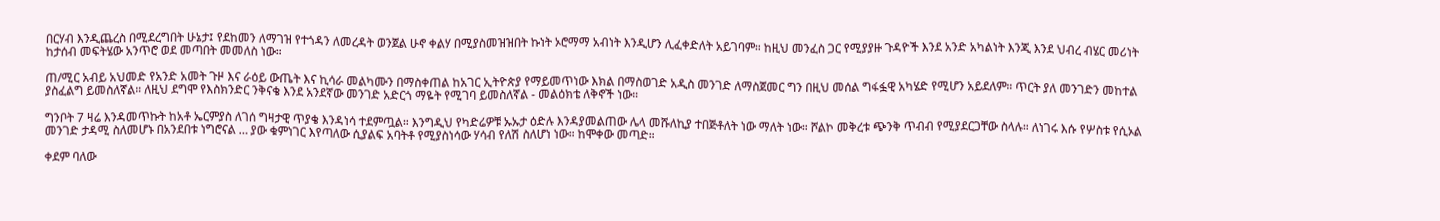በርሃብ እንዲጨረስ በሚደረግበት ሁኔታ፤ የደከመን ለማገዝ የተጎዳን ለመረዳት ወንጀል ሁኖ ቀልሃ በሚያስመዝዝበት ኩነት ኦሮማማ አብነት እንዲሆን ሊፈቀድለት አይገባም። ከዚህ መንፈስ ጋር የሚያያዙ ጉዳዮች እንደ አንድ አካልነት እንጂ እንደ ህብረ ብሄር መሪነት ከታሰብ መፍትሄው አንጥሮ ወደ መጣበት መመለስ ነው።

ጠ/ሚር አብይ አህመድ የአንድ አመት ጉዞ እና ራዕይ ውጤት እና ኪሳራ መልካሙን በማስቀጠል ከአገር ኢትዮጵያ የማይመጥነው እክል በማስወገድ አዲስ መንገድ ለማስጀመር ግን በዚህ መሰል ግፋፏዊ አካሄድ የሚሆን አይደለም። ጥርት ያለ መንገድን መከተል ያስፈልግ ይመስለኛል። ለዚህ ደግሞ የእስክንድር ንቅናቄ እንደ አንደኛው መንገድ አድርጎ ማዬት የሚገባ ይመስለኛል - መልዕክቴ ለቅኖች ነው።

ግንቦት 7 ዛሬ እንዳመጥኩት ከአቶ ኤርምያስ ለገሰ ግዛታዊ ጥያቄ እንዳነሳ ተደምጧል። እንግዲህ የካድሬዎቹ ኡኡታ ዕድሉ እንዳያመልጠው ሌላ መሹለኪያ ተበጅቶለት ነው ማለት ነው። ሾልኮ መቅረቱ ጭንቅ ጥብብ የሚያደርጋቸው ስላሉ። ለነገሩ እሱ የሦስቱ የሲኦል መንገድ ታዳሚ ስለመሆኑ በአንደበቱ ነግሮናል … ያው ቁምነገር እየጣለው ሲያልፍ አባትቶ የሚያስነሳው ሃሳብ የለሽ ስለሆነ ነው። ከሞቀው መጣድ።

ቀደም ባለው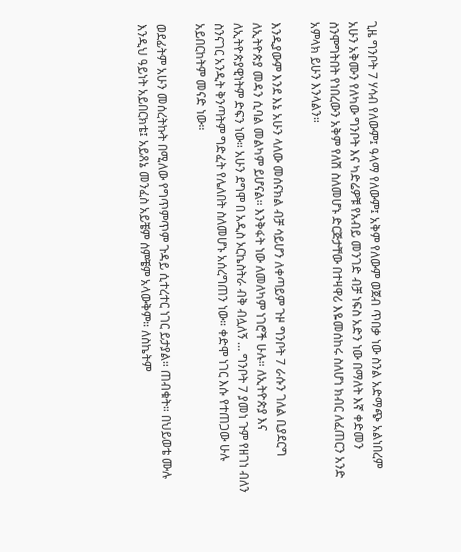ጊዜ ግንቦት 7 ሃሳብ የለውም፤ ዓላማ የለውም፤ አቅም የለውም ወጀብ ጥበቃ ነው ስንል አድማጭ አልነበረም አሁን አቅሙን የለካው ግንቦት እና ካድሬዎቹ የአብይ መንገድ ብቻ ነፍስ አድን ነው በማለት እኛ ቀድመን ስንሞግትበት የነበረውን አቅም የለሽ ስለመሆኑ ድርጅታቸው በተዛዋሪ እዬመሰከሩ ስለሆነ ክብር ለፈጠርን አንድ አምላክ ይሁን እንላልን።

እንዲያውም እንደ እኔ አሁን ላለው መሰናክል ብቻ ሳይሆን ለቀጣይም ጉዞ ግንቦት 7 ራሱን ገለል ቢያደርግ ለኢትዮጵያ መዳን ሲባል መልካም ይሆናል። እንቅፋት ነው ለመለካም ነገሮች ሁሉ። ለኢትዮጵያ እና ለኢትዮጵያዊነትም ድፍን ነው። አሁን ደግሞ በ አዲስ ኦርኬስትራ ብቅ ብሏለኝ … ግንቦት 7 ያመነ ጉም የዘገነ ብለን ስንናገር አንዲት ቅንጣትም ግድፈት የሌለበት ስለመሆኑ አሰረግጠን ነው። ቀድሞ ነገር እሱ የተጠጋው ሁሉ አይበርከትም መናድ ነው።

ወደፊትም አሁን መሰረትኩት በሚለው የግጥምጥም ጉዳይ ሲተረተር ነገር ይታያል። ጠብቁት። በህይወቴ ሙሉ እንዲህ ዓይነት አይበርክቴ፤ አይጸኔ መንፈስ አይቼም ሰምቼም አላውቅም። ለስኬትም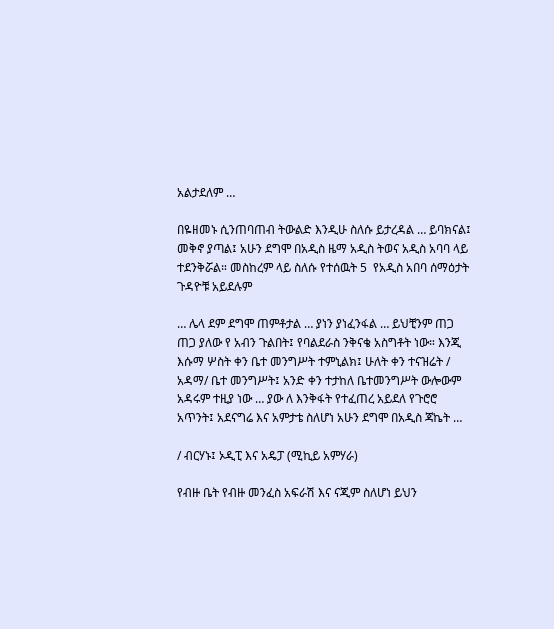አልታደለም …

በዬዘመኑ ሲንጠባጠብ ትውልድ እንዲሁ ስለሱ ይታረዳል … ይባክናል፤ መቅኖ ያጣል፤ አሁን ደግሞ በአዲስ ዜማ አዲስ ትወና አዲስ አባባ ላይ ተደንቅሯል። መስከረም ላይ ስለሱ የተሰዉት 5  የአዲስ አበባ ሰማዕታት ጉዳዮቹ አይደሉም

… ሌላ ደም ደግሞ ጠምቶታል … ያነን ያነፈንፋል … ይህቺንም ጠጋ ጠጋ ያለው የ አብን ጉልበት፤ የባልደራስ ንቅናቄ አስግቶት ነው። እንጂ እሱማ ሦስት ቀን ቤተ መንግሥት ተምኒልክ፤ ሁለት ቀን ተናዝሬት / አዳማ/ ቤተ መንግሥት፤ አንድ ቀን ተታከለ ቤተመንግሥት ውሎውም አዳሩም ተዚያ ነው … ያው ለ እንቅፋት የተፈጠረ አይደለ የጉሮሮ አጥንት፤ አደናግሬ እና አምታቴ ስለሆነ አሁን ደግሞ በአዲስ ጃኬት …

/ ብርሃኑ፤ ኦዲፒ እና አዴፓ (ሚኪይ አምሃራ)

የብዙ ቤት የብዙ መንፈስ አፍራሽ እና ናጂም ስለሆነ ይህን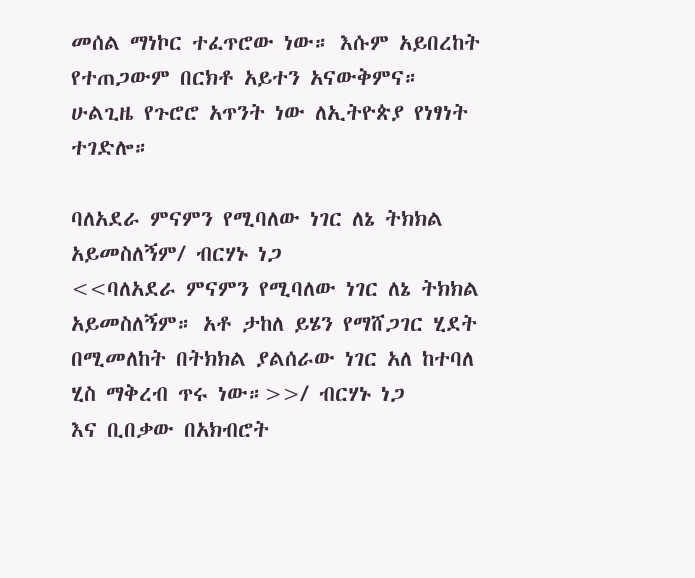መሰል ማነኮር ተፈጥሮው ነው። እሱም አይበረከት የተጠጋውም በርክቶ አይተን አናውቅምና። ሁልጊዜ የጉሮሮ አጥንት ነው ለኢትዮጵያ የነፃነት ተገድሎ።

ባለአደራ ምናምን የሚባለው ነገር ለኔ ትክክል አይመስለኝም/ ብርሃኑ ነጋ
<<ባለአደራ ምናምን የሚባለው ነገር ለኔ ትክክል አይመስለኝም። አቶ ታከለ ይሄን የማሸጋገር ሂደት በሚመለከት በትክክል ያልሰራው ነገር አለ ከተባለ ሂስ ማቅረብ ጥሩ ነው።>>/ ብርሃኑ ነጋ
እና ቢበቃው በአክብሮት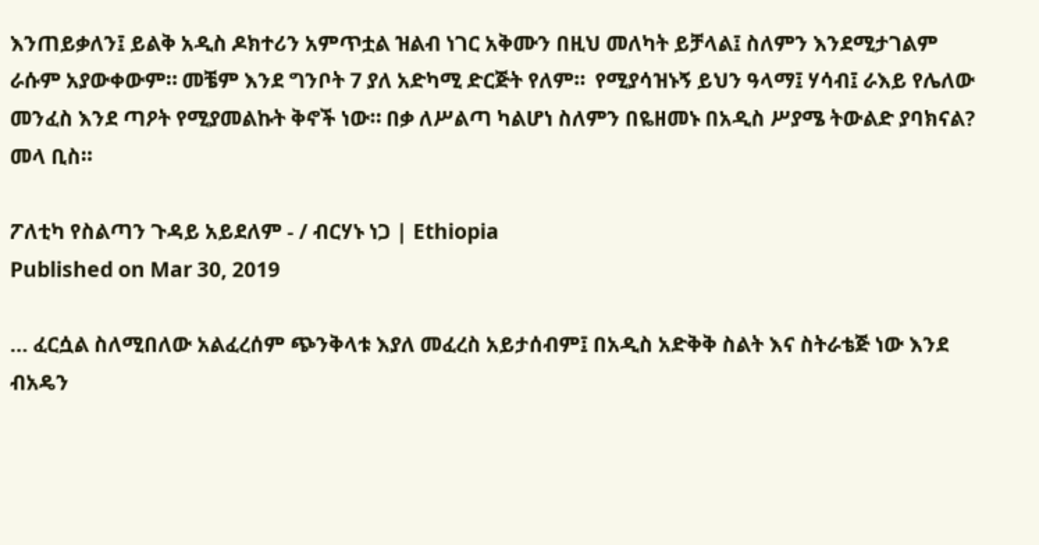እንጠይቃለን፤ ይልቅ አዲስ ዶክተሪን አምጥቷል ዝልብ ነገር አቅሙን በዚህ መለካት ይቻላል፤ ስለምን እንደሚታገልም ራሱም አያውቀውም። መቼም እንደ ግንቦት 7 ያለ አድካሚ ድርጅት የለም።  የሚያሳዝኑኝ ይህን ዓላማ፤ ሃሳብ፤ ራእይ የሌለው መንፈስ እንደ ጣዖት የሚያመልኩት ቅኖች ነው። በቃ ለሥልጣ ካልሆነ ስለምን በዬዘመኑ በአዲስ ሥያሜ ትውልድ ያባክናል? መላ ቢስ።

ፖለቲካ የስልጣን ጉዳይ አይደለም - / ብርሃኑ ነጋ | Ethiopia
Published on Mar 30, 2019

… ፈርሷል ስለሚበለው አልፈረሰም ጭንቅላቱ እያለ መፈረስ አይታሰብም፤ በአዲስ አድቅቅ ስልት እና ስትራቴጅ ነው እንደ ብአዴን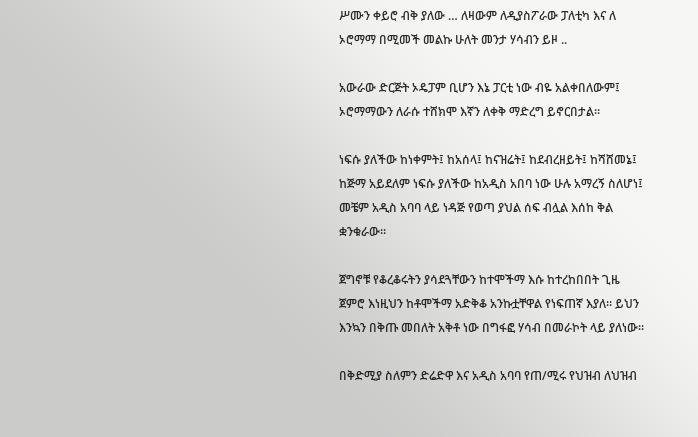ሥሙን ቀይሮ ብቅ ያለው … ለዛውም ለዲያስፖራው ፓለቲካ እና ለ ኦሮማማ በሚመች መልኩ ሁለት መንታ ሃሳብን ይዞ ..

አውራው ድርጅት ኦዴፓም ቢሆን እኔ ፓርቲ ነው ብዬ አልቀበለውም፤ ኦሮማማውን ለራሱ ተሸክሞ እኛን ለቀቅ ማድረግ ይኖርበታል።

ነፍሱ ያለችው ከነቀምት፤ ከአሰላ፤ ከናዝሬት፤ ከደብረዘይት፤ ከሻሸመኔ፤ ከጅማ አይደለም ነፍሱ ያለችው ከአዲስ አበባ ነው ሁሉ አማረኝ ስለሆነ፤ መቼም አዲስ አባባ ላይ ነዳጅ የወጣ ያህል ሰፍ ብሏል እሰከ ቅል ቋንቁራው።

ጀግኖቹ የቆረቆሩትን ያሳደጓቸውን ከተሞችማ እሱ ከተረከበበት ጊዜ ጀምሮ እነዚህን ከቶሞችማ አድቅቆ አንኩቷቸዋል የነፍጠኛ እያለ። ይህን እንኳን በቅጡ መበለት አቅቶ ነው በግፋፎ ሃሳብ በመራኮት ላይ ያለነው።

በቅድሚያ ስለምን ድሬድዋ እና አዲስ አባባ የጠ/ሚሩ የህዝብ ለህዝብ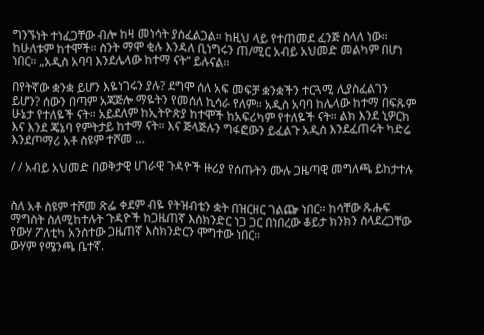ግንኙነት ተነፈጋቸው ብሎ ከዛ መነሳት ያስፈልጋል። ከዚህ ላይ የተጠመደ ፈንጅ ስላለ ነው። ከሁለቱም ከተሞች። ስንት ማሞ ቂሉ እንዳለ ቢነግሩን ጠ/ሚር አብይ አህመድ መልካም በሆነ ነበር። „አዲስ አባባ እንደሌላው ከተማ ናት“ ይሉናል።

በየትኛው ቋንቋ ይሆን እዬነገሩን ያሉ? ደግሞ ሰለ አፍ መፍቻ ቋንቋችን ተርጓሚ ሊያስፈልገን ይሆን? ሰውን በጣም አጃጅሎ ማዬትን የመሰለ ኪሳራ የለም። አዲስ አባባ ከሌላው ከተማ በፍጹም ሁኔታ የተለዬች ናት። አይደለም ከኢትዮጵያ ከተሞች ከአፍሪካም የተለዬች ናት። ልክ እንደ ኒዎርክ እና እንደ ጄኔባ የምትታይ ከተማ ናት። እና ጅላጅሉን ግፋፎውን ይፈልጉ አዲስ እንደፈጠሩት ካድሬ እንደጦማሪ አቶ ስዩም ተሾመ …

/ / አብይ አህመድ በወቅታዊ ሀገራዊ ጉዳዮች ዙሪያ የሰጡትን ሙሉ ጋዜጣዊ መግለጫ ይከታተሉ


ስለ አቶ ስዩም ተሾመ ጽፌ ቀደም ብዬ የትዝብቴን ቋት በዝርዘር ገልጬ ነበር። ከሳቸው ጹሑፍ ማግስት ስለሚከተሉት ጉዳዮች ከጋዜጠኛ እስክንድር ነጋ ጋር በነበረው ቆይታ ክንክን ስላደረጋቸው የውሃ ፖለቲካ አንስተው ጋዜጠኛ እስክንድርን ሞግተው ነበር።
ውሃም የሜንጫ ቤተኛ.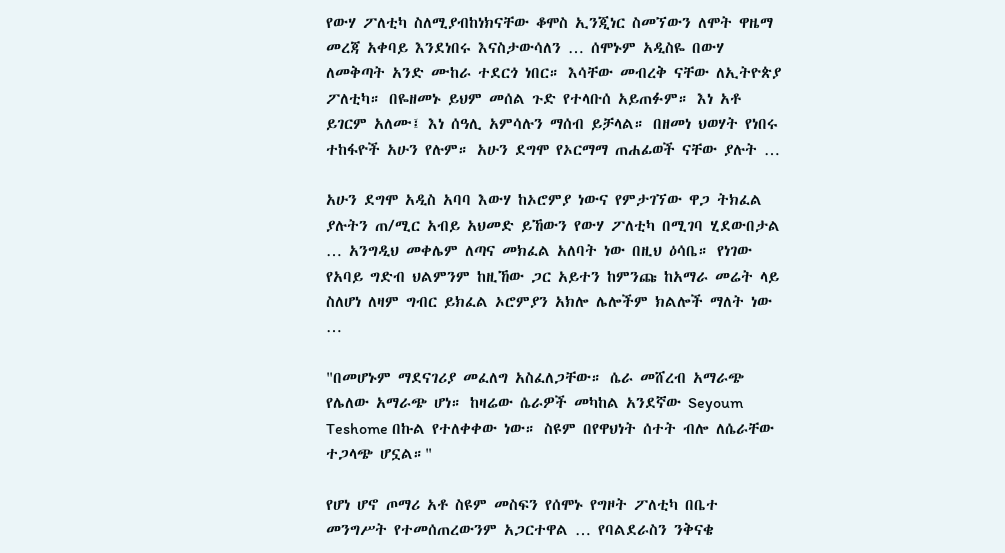የውሃ ፖለቲካ ስለሚያብከነክናቸው ቆሞስ ኢንጂነር ስመኘውን ለሞት ዋዜማ መረጃ አቀባይ እንደነበሩ እናስታውሳለን … ሰሞኑም አዲስዬ በውሃ ለመቅጣት አንድ ሙከራ ተደርጎ ነበር። እሳቸው መብረቅ ናቸው ለኢትዮጵያ ፖለቲካ። በዬዘመኑ ይህም መሰል ጉድ የተላቡሰ አይጠፉም። እነ አቶ ይገርም አለሙ፤ እነ ሰዓሊ አምሳሉን ማሰብ ይቻላል። በዘመነ ህወሃት የነበሩ ተከፋዮች አሁን የሉም። አሁን ደግሞ የኦርማማ ጠሐፊወች ናቸው ያሉት …

አሁን ደግሞ አዲስ አባባ እውሃ ከኦሮምያ ነውና የምታገኘው ዋጋ ትክፈል ያሉትን ጠ/ሚር አብይ አህመድ ይኸውን የውሃ ፖለቲካ በሚገባ ሂደውበታል … አንግዲህ መቀሌም ለጣና መክፈል አለባት ነው በዚህ ዕሳቤ። የነገው የአባይ ግድብ ህልምንም ከዚኸው ጋር አይተን ከምንጩ ከአማራ መሬት ላይ ስለሆነ ለዛም ግብር ይክፈል ኦሮምያን አክሎ ሌሎችም ክልሎች ማለት ነው …

"በመሆኑም ማደናገሪያ መፈለግ አስፈለጋቸው። ሴራ መሸረብ አማራጭ የሌለው አማራጭ ሆነ። ከዛሬው ሴራዎች መካከል አንደኛው Seyoum Teshome በኩል የተለቀቀው ነው። ስዩም በየዋህነት ሰተት ብሎ ለሴራቸው ተጋላጭ ሆኗል።"

የሆነ ሆኖ ጦማሪ አቶ ስዩም መስፍን የሰሞኑ የግዞት ፖለቲካ በቤተ መንግሥት የተመሰጠረውንም አጋርተዋል … የባልደራስን ንቅናቄ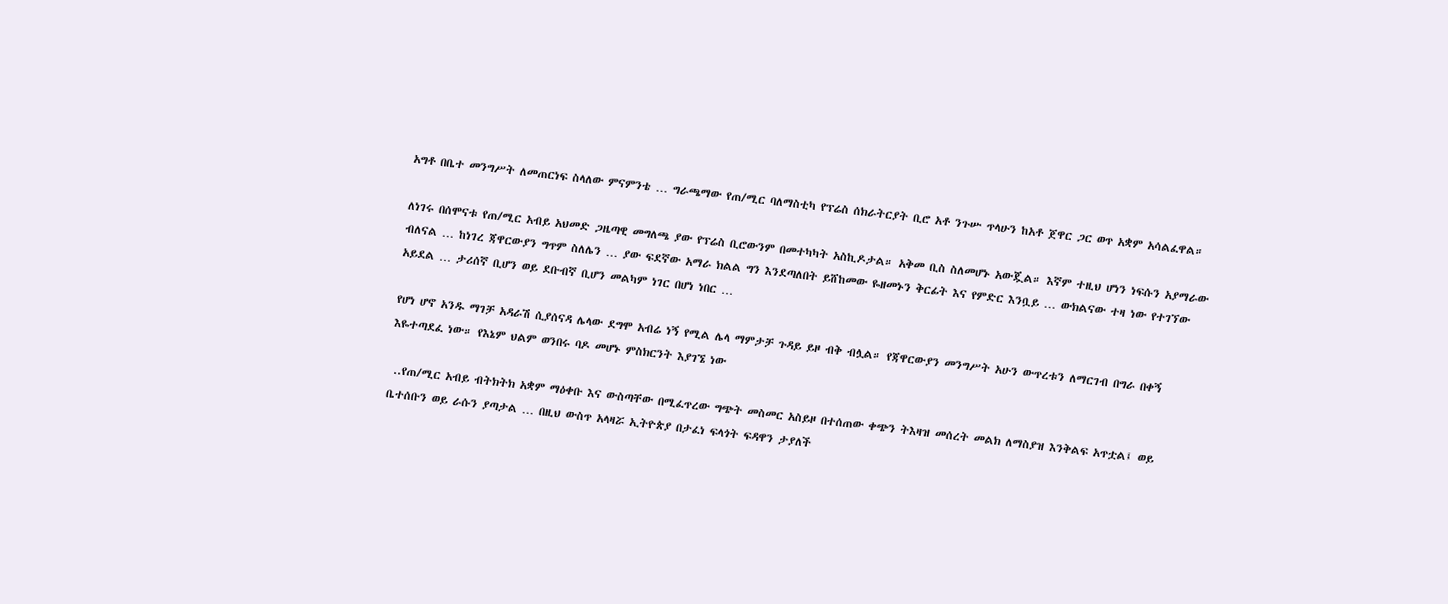አግቶ በቤተ መንግሥት ለመጠርነፍ ስላለው ምናምንቴ … ግራጫማው የጠ/ሚር ባለማስቲካ የፕሬስ ሰክራትርያት ቢሮ አቶ ንጉሡ ጥላሁን ከአቶ ጀዋር ጋር ወጥ አቋም አሳልፈዋል።

ለነገሩ በሰሞናቱ የጠ/ሚር አብይ አህመድ ጋዜጣዊ መግለጫ ያው የፕሬስ ቢሮውንም በመተካካት አስኪዶታል። አቅመ ቢስ ስለመሆኑ አውጇል። እኛም ተዚህ ሆነን ነፍሱን አያማራው ብለናል … ከነገረ ጃዋርውያን ግጥም ስለሌን … ያው ፍደኛው አማራ ክልል ግን እንደጣለበት ይሸከመው ዬዘመኑን ቅርፊት እና የምድር እንቧይ … ውክልናው ተዛ ነው የተገኘው አይደል … ታሪሰኛ ቢሆን ወይ ደቡብኛ ቢሆን መልካም ነገር በሆነ ነበር …

የሆነ ሆኖ አንዱ ማገቻ አዳራሽ ሲያሰናዳ ሌላው ደግሞ አብሬ ነኝ የሚል ሌላ ማምታቻ ጉዳይ ይዞ ብቅ ብሏል። የጃዋርውያን መንግሥት አሁን ውጥረቱን ለማርገብ በግራ በቀኝ እዬተጣደፈ ነው። የእኔም ህልም ወንበሩ ባዶ መሆኑ ምስክርንት እያገኜ ነው

 ..የጠ/ሚር አብይ ብትክትክ አቋም ማዕቀቡ እና ውስጣቸው በሚፈጥረው ግጭት መስመር አስይዞ በተሰጠው ቀጭን ትእዛዝ መሰረት መልክ ለማስያዝ እንቅልፍ አጥቷል፤ ወይ ቤተሰቡን ወይ ራሱን ያጣታል … በዚህ ውስጥ አላዛሯ ኢትዮጵያ በታፈነ ፍላጎት ፍዳዋን ታያለች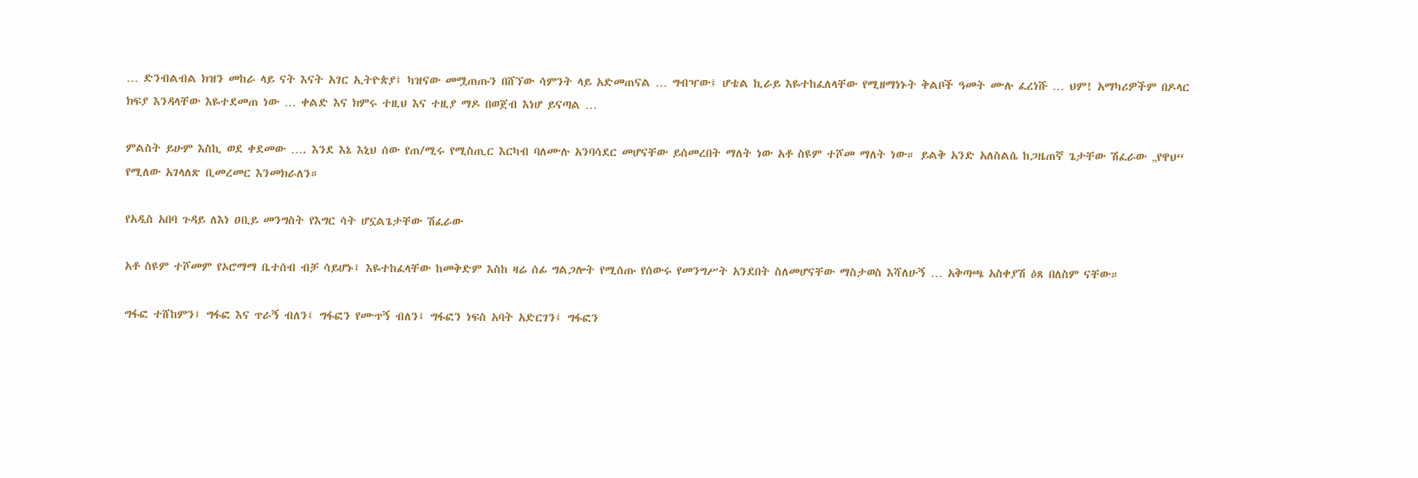… ድንብልብል ክዝን መከራ ላይ ናት እናት አገር ኢትዮጵያ፤ ካዝናው መሟጠጡን በሸኘው ሳምንት ላይ አድመጠናል … ግብዣው፤ ሆቴል ኪራይ እዬተከፈለላቸው የሚዘማነኑት ቅልቦች ዓመት ሙሉ ፈረነሹ … ህም! አማካሪዎችም በዶላር ክፍያ እንዳላቸው እዬተደመጠ ነው … ቀልድ እና ክምሩ ተዚህ እና ተዚያ ማዶ በወጀብ እነሆ ይናጣል …

ምልስት ይሁም እስኪ ወደ ቀደመው …. እንደ እኔ እኒህ ሰው የጠ/ሚሩ የሚስጢር እርካብ ባለሙሉ አንባሳደር መሆናቸው ይሰመረበት ማለት ነው አቶ ስዩም ተሾመ ማለት ነው። ይልቅ አንድ አለስልሴ ከጋዜጠኛ ጌታቸው ሽፈራው „የዋህ“ የሚለው አገላለጽ ቢመረመር እንመክራለን።

የአዲስ አበባ ጉዳይ ለእነ ዐቢይ መንግስት የእግር ሳት ሆኗልጌታቸው ሽፈራው

አቶ ስዩም ተሾመም የኦሮማማ ቤተሰብ ብቻ ሳይሆኑ፤ እዬተከፈላቸው ከመቅድም እስከ ዛሬ ሰፊ ግልጋሎት የሚሰጡ የሰውሩ የመንግሥት አንደበት ስለመሆናቸው ማስታወስ እሻለሁኝ … አቅጣጫ አስቀያሽ ዕጸ በለስም ናቸው።

ግፋፎ ተሸከምን፤ ግፋፎ እና ጥራኝ ብለን፤ ግፋፎን የሙጥኝ ብለን፤ ግፋፎን ነፍስ አባት አድርገን፤ ግፋፎን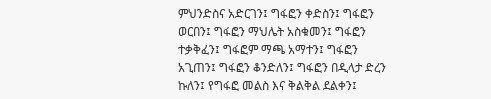ምህንድስና አድርገን፤ ግፋፎን ቀድስን፤ ግፋፎን ወርበን፤ ግፋፎን ማህሌት አስቁመን፤ ግፋፎን ተቃቅፈን፤ ግፋፎም ማጫ አማተን፤ ግፋፎን አጊጠን፤ ግፋፎን ቆንድለን፤ ግፋፎን በዲላታ ድረን ኩለን፤ የግፋፎ መልስ እና ቅልቅል ደልቀን፤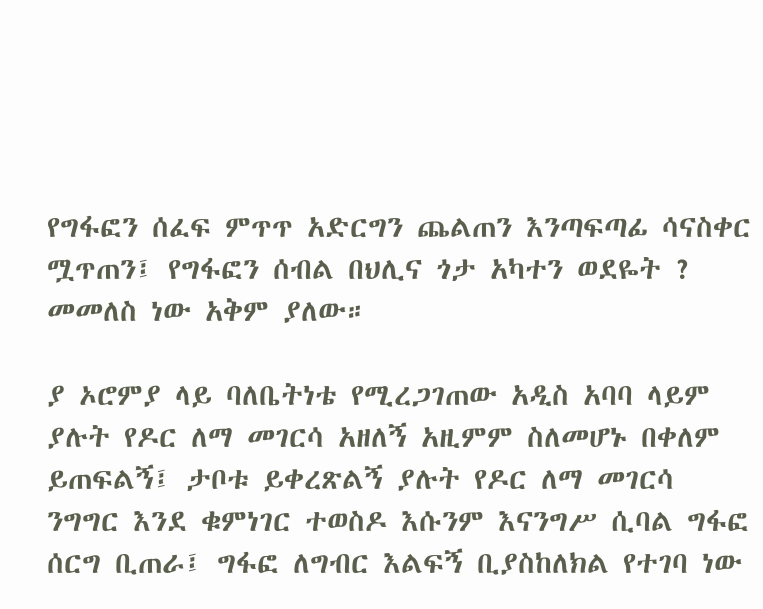የግፋፎን ሰፈፍ ምጥጥ አድርግን ጨልጠን እንጣፍጣፊ ሳናስቀር ሟጥጠን፤ የግፋፎን ሰብል በህሊና ጎታ አካተን ወደዬት ? መመለስ ነው አቅም ያለው።

ያ ኦሮምያ ላይ ባለቤትነቴ የሚረጋገጠው አዲስ አባባ ላይም ያሉት የዶር ለማ መገርሳ አዘለኝ አዚምም ስለመሆኑ በቀለም ይጠፍልኝ፤ ታቦቱ ይቀረጽልኝ ያሉት የዶር ለማ መገርሳ ንግግር እንደ ቁምነገር ተወስዶ እሱንም እናንግሥ ሲባል ግፋፎ ሰርግ ቢጠራ፤ ግፋፎ ለግብር እልፍኝ ቢያስከለክል የተገባ ነው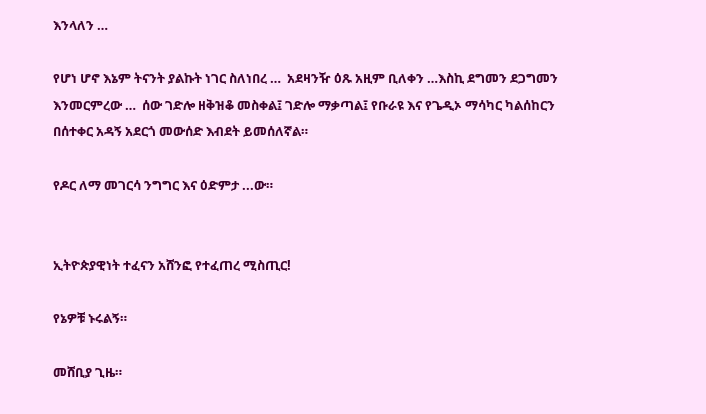እንላለን …

የሆነ ሆኖ እኔም ትናንት ያልኩት ነገር ስለነበረ …  አደዛንዥ ዕጹ አዚም ቢለቀን …እስኪ ደግመን ደጋግመን እንመርምረው …  ሰው ገድሎ ዘቅዝቆ መስቀል፤ ገድሎ ማቃጣል፤ የቡራዩ እና የጌዲኦ ማሳካር ካልሰከርን በሰተቀር አዳኝ አደርጎ መውሰድ እብደት ይመሰለኛል።

የዶር ለማ መገርሳ ንግግር እና ዕድምታ ...ው።


ኢትዮጵያዊነት ተፈናን አሸንፎ የተፈጠረ ሚስጢር!

የኔዎቹ ኑሩልኝ።

መሸቢያ ጊዜ።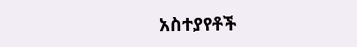አስተያየቶች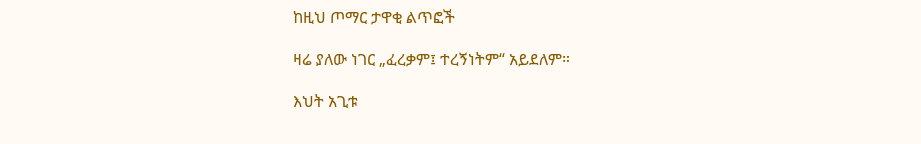ከዚህ ጦማር ታዋቂ ልጥፎች

ዛሬ ያለው ነገር „ፈረቃም፤ ተረኝነትም“ አይደለም።

እህት አጊቱ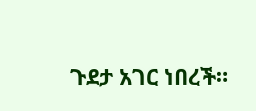ጉደታ አገር ነበረች።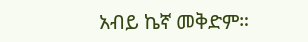አብይ ኬኛ መቅድም።